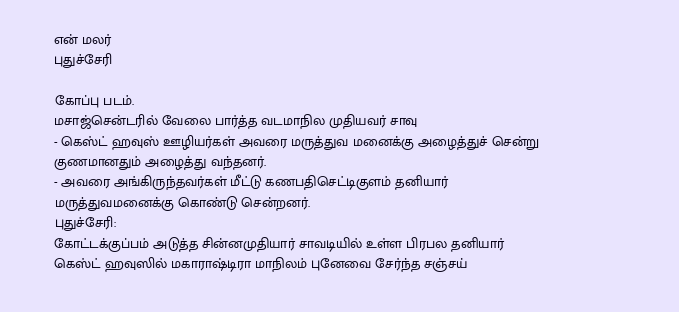என் மலர்
புதுச்சேரி

கோப்பு படம்.
மசாஜ்சென்டரில் வேலை பார்த்த வடமாநில முதியவர் சாவு
- கெஸ்ட் ஹவுஸ் ஊழியர்கள் அவரை மருத்துவ மனைக்கு அழைத்துச் சென்று குணமானதும் அழைத்து வந்தனர்.
- அவரை அங்கிருந்தவர்கள் மீட்டு கணபதிசெட்டிகுளம் தனியார் மருத்துவமனைக்கு கொண்டு சென்றனர்.
புதுச்சேரி:
கோட்டக்குப்பம் அடுத்த சின்னமுதியார் சாவடியில் உள்ள பிரபல தனியார் கெஸ்ட் ஹவுஸில் மகாராஷ்டிரா மாநிலம் புனேவை சேர்ந்த சஞ்சய்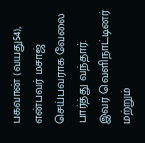பகவான் (வயது54), என்பவர் மசாஜ் செய்பவராக வேலை பார்த்து வந்தார்.
இவர் வெளிநாட்டினர் மற்றும்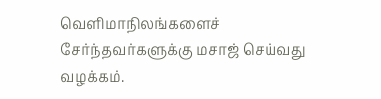வெளிமாநிலங்களைச் சேர்ந்தவர்களுக்கு மசாஜ் செய்வது வழக்கம்.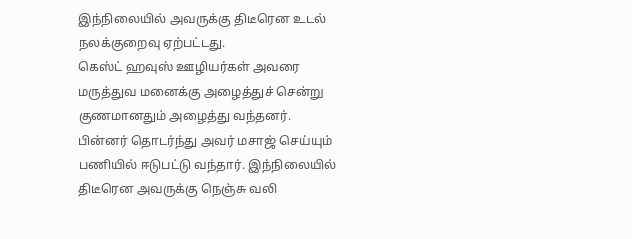இந்நிலையில் அவருக்கு திடீரென உடல் நலக்குறைவு ஏற்பட்டது.
கெஸ்ட் ஹவுஸ் ஊழியர்கள் அவரை மருத்துவ மனைக்கு அழைத்துச் சென்று குணமானதும் அழைத்து வந்தனர். பின்னர் தொடர்ந்து அவர் மசாஜ் செய்யும் பணியில் ஈடுபட்டு வந்தார். இந்நிலையில் திடீரென அவருக்கு நெஞ்சு வலி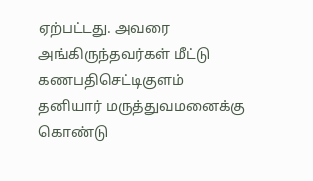ஏற்பட்டது. அவரை அங்கிருந்தவர்கள் மீட்டு கணபதிசெட்டிகுளம் தனியார் மருத்துவமனைக்கு கொண்டு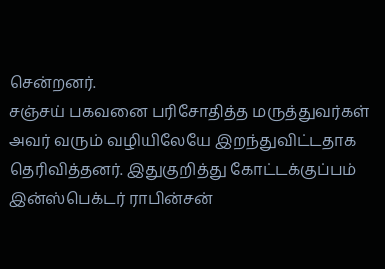சென்றனர்.
சஞ்சய் பகவனை பரிசோதித்த மருத்துவர்கள் அவர் வரும் வழியிலேயே இறந்துவிட்டதாக தெரிவித்தனர். இதுகுறித்து கோட்டக்குப்பம் இன்ஸ்பெக்டர் ராபின்சன்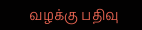வழக்கு பதிவு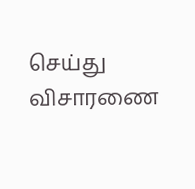செய்து விசாரணை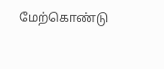மேற்கொண்டு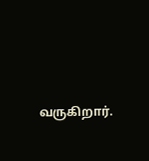வருகிறார்.